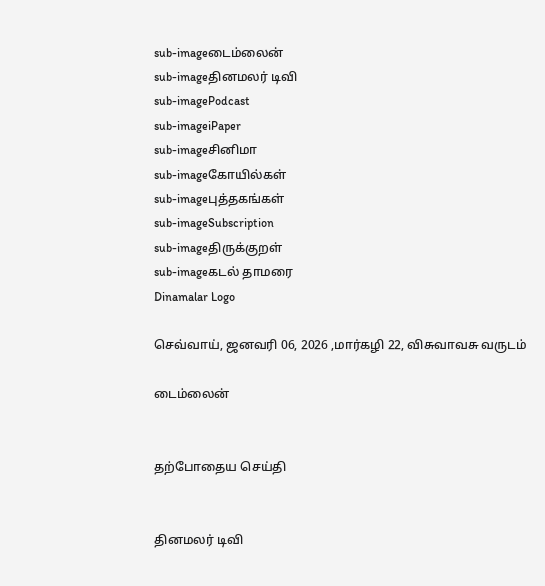sub-imageடைம்லைன்
sub-imageதினமலர் டிவி
sub-imagePodcast
sub-imageiPaper
sub-imageசினிமா
sub-imageகோயில்கள்
sub-imageபுத்தகங்கள்
sub-imageSubscription
sub-imageதிருக்குறள்
sub-imageகடல் தாமரை
Dinamalar Logo

செவ்வாய், ஜனவரி 06, 2026 ,மார்கழி 22, விசுவாவசு வருடம்

டைம்லைன்


தற்போதைய செய்தி


தினமலர் டிவி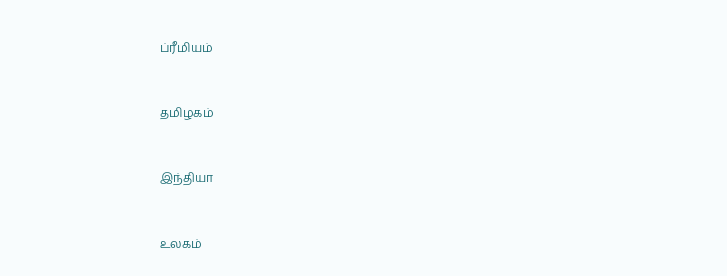ப்ரீமியம்


தமிழகம்


இந்தியா


உலகம்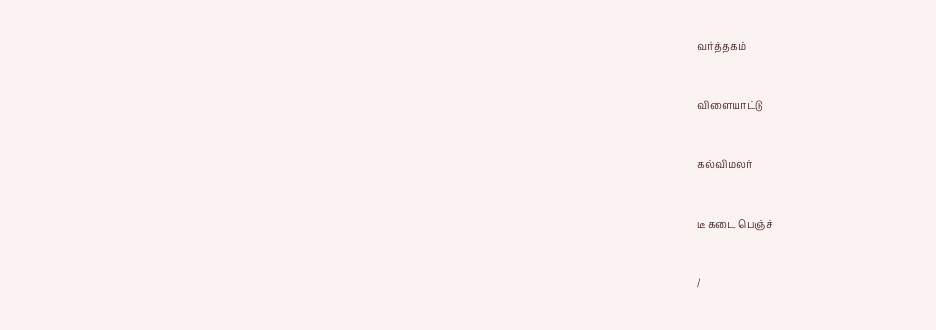வர்த்தகம்


விளையாட்டு


கல்விமலர்


டீ கடை பெஞ்ச்


/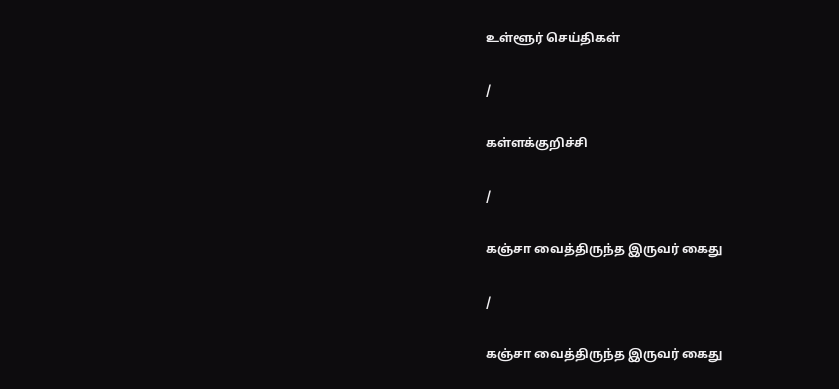உள்ளூர் செய்திகள்

/

கள்ளக்குறிச்சி

/

கஞ்சா வைத்திருந்த இருவர் கைது

/

கஞ்சா வைத்திருந்த இருவர் கைது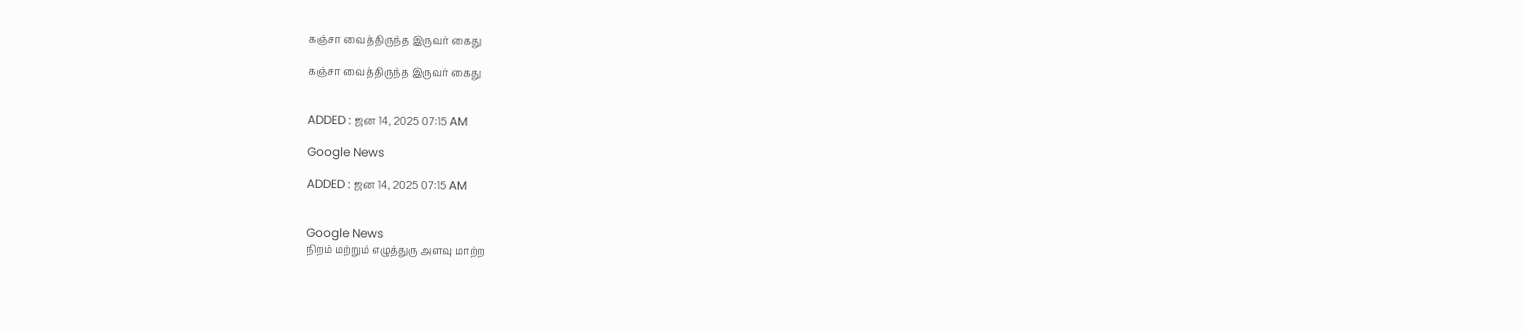கஞ்சா வைத்திருந்த இருவர் கைது

கஞ்சா வைத்திருந்த இருவர் கைது


ADDED : ஜன 14, 2025 07:15 AM

Google News

ADDED : ஜன 14, 2025 07:15 AM


Google News
நிறம் மற்றும் எழுத்துரு அளவு மாற்ற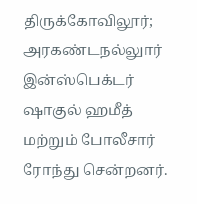திருக்கோவிலூர்; அரகண்டநல்லுார் இன்ஸ்பெக்டர் ஷாகுல் ஹமீத் மற்றும் போலீசார் ரோந்து சென்றனர்.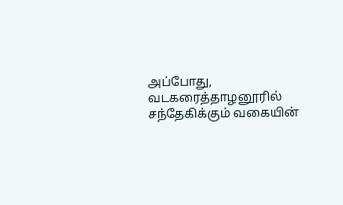அப்போது, வடகரைத்தாழனூரில் சந்தேகிக்கும் வகையின்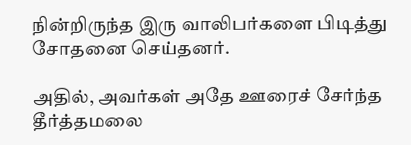நின்றிருந்த இரு வாலிபர்களை பிடித்து சோதனை செய்தனர்.

அதில், அவர்கள் அதே ஊரைச் சேர்ந்த தீர்த்தமலை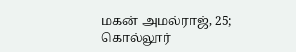மகன் அமல்ராஜ், 25; கொல்லூர்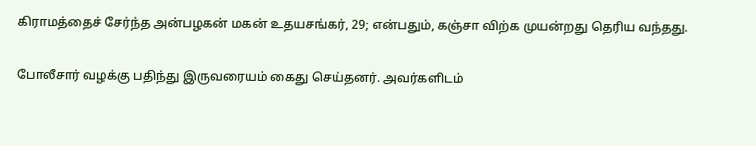கிராமத்தைச் சேர்ந்த அன்பழகன் மகன் உதயசங்கர், 29; என்பதும், கஞ்சா விற்க முயன்றது தெரிய வந்தது.

போலீசார் வழக்கு பதிந்து இருவரையம் கைது செய்தனர். அவர்களிடம்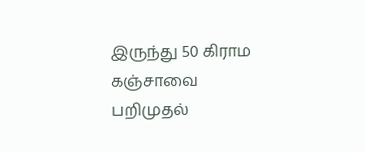இருந்து 50 கிராம கஞ்சாவை பறிமுதல்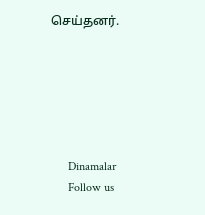செய்தனர்.






      Dinamalar
      Follow us